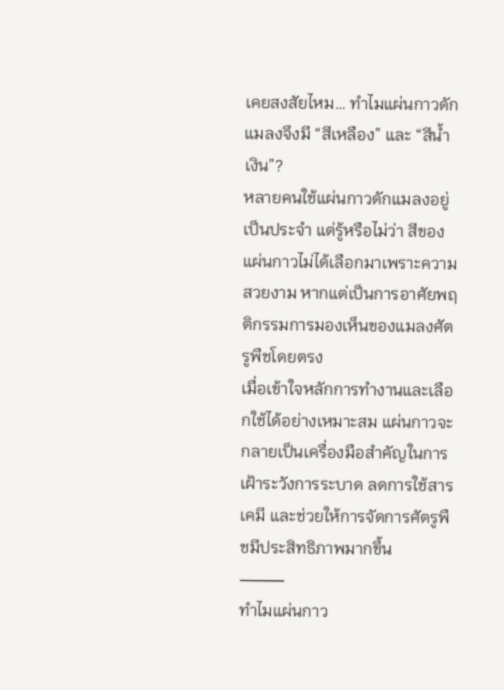เคยสงสัยไหม… ทำไมแผ่นกาวดักแมลงจึงมี “สีเหลือง” และ “สีน้ำเงิน”?
หลายคนใช้แผ่นกาวดักแมลงอยู่เป็นประจำ แต่รู้หรือไม่ว่า สีของแผ่นกาวไม่ได้เลือกมาเพราะความสวยงาม หากแต่เป็นการอาศัยพฤติกรรมการมองเห็นของแมลงศัตรูพืชโดยตรง
เมื่อเข้าใจหลักการทำงานและเลือกใช้ได้อย่างเหมาะสม แผ่นกาวจะกลายเป็นเครื่องมือสำคัญในการเฝ้าระวังการระบาด ลดการใช้สารเคมี และช่วยให้การจัดการศัตรูพืชมีประสิทธิภาพมากขึ้น
⸻
ทำไมแผ่นกาว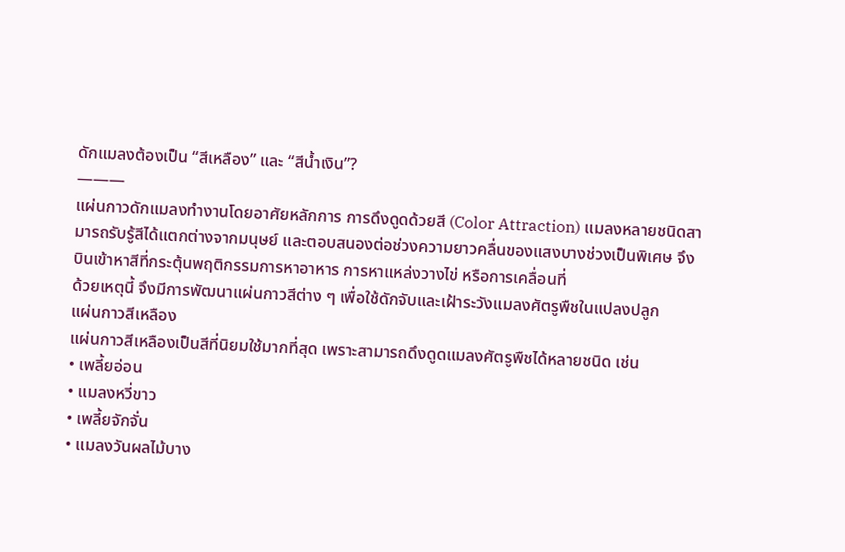ดักแมลงต้องเป็น “สีเหลือง” และ “สีน้ำเงิน”?
———
แผ่นกาวดักแมลงทำงานโดยอาศัยหลักการ การดึงดูดด้วยสี (Color Attraction) แมลงหลายชนิดสามารถรับรู้สีได้แตกต่างจากมนุษย์ และตอบสนองต่อช่วงความยาวคลื่นของแสงบางช่วงเป็นพิเศษ จึงบินเข้าหาสีที่กระตุ้นพฤติกรรมการหาอาหาร การหาแหล่งวางไข่ หรือการเคลื่อนที่
ด้วยเหตุนี้ จึงมีการพัฒนาแผ่นกาวสีต่าง ๆ เพื่อใช้ดักจับและเฝ้าระวังแมลงศัตรูพืชในแปลงปลูก
แผ่นกาวสีเหลือง
แผ่นกาวสีเหลืองเป็นสีที่นิยมใช้มากที่สุด เพราะสามารถดึงดูดแมลงศัตรูพืชได้หลายชนิด เช่น
• เพลี้ยอ่อน
• แมลงหวี่ขาว
• เพลี้ยจักจั่น
• แมลงวันผลไม้บาง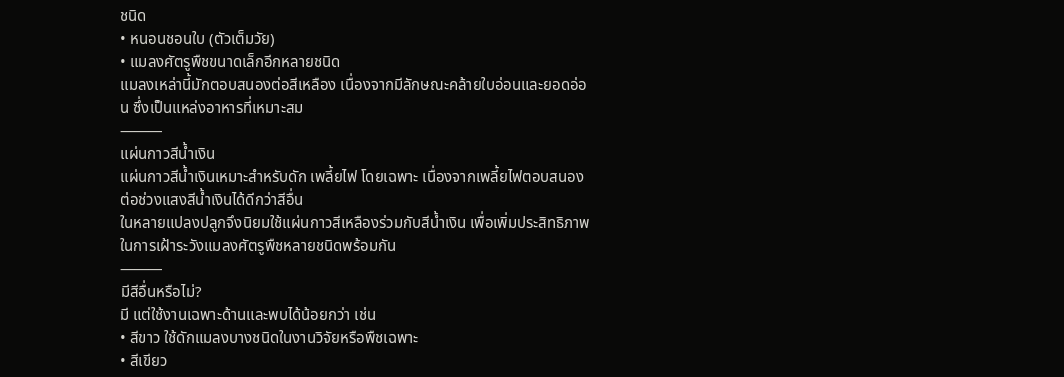ชนิด
• หนอนชอนใบ (ตัวเต็มวัย)
• แมลงศัตรูพืชขนาดเล็กอีกหลายชนิด
แมลงเหล่านี้มักตอบสนองต่อสีเหลือง เนื่องจากมีลักษณะคล้ายใบอ่อนและยอดอ่อน ซึ่งเป็นแหล่งอาหารที่เหมาะสม
⸻
แผ่นกาวสีน้ำเงิน
แผ่นกาวสีน้ำเงินเหมาะสำหรับดัก เพลี้ยไฟ โดยเฉพาะ เนื่องจากเพลี้ยไฟตอบสนองต่อช่วงแสงสีน้ำเงินได้ดีกว่าสีอื่น
ในหลายแปลงปลูกจึงนิยมใช้แผ่นกาวสีเหลืองร่วมกับสีน้ำเงิน เพื่อเพิ่มประสิทธิภาพในการเฝ้าระวังแมลงศัตรูพืชหลายชนิดพร้อมกัน
⸻
มีสีอื่นหรือไม่?
มี แต่ใช้งานเฉพาะด้านและพบได้น้อยกว่า เช่น
• สีขาว ใช้ดักแมลงบางชนิดในงานวิจัยหรือพืชเฉพาะ
• สีเขียว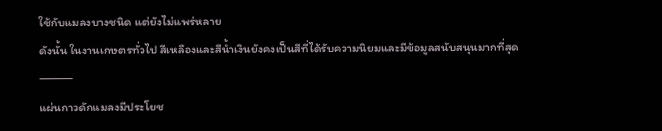ใช้กับแมลงบางชนิด แต่ยังไม่แพร่หลาย
ดังนั้น ในงานเกษตรทั่วไป สีเหลืองและสีน้ำเงินยังคงเป็นสีที่ได้รับความนิยมและมีข้อมูลสนับสนุนมากที่สุด
⸻
แผ่นกาวดักแมลงมีประโยช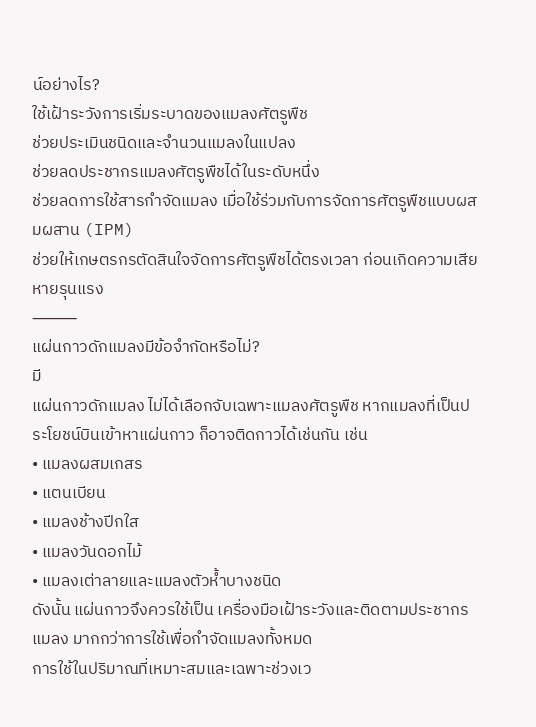น์อย่างไร?
ใช้เฝ้าระวังการเริ่มระบาดของแมลงศัตรูพืช
ช่วยประเมินชนิดและจำนวนแมลงในแปลง
ช่วยลดประชากรแมลงศัตรูพืชได้ในระดับหนึ่ง
ช่วยลดการใช้สารกำจัดแมลง เมื่อใช้ร่วมกับการจัดการศัตรูพืชแบบผสมผสาน (IPM)
ช่วยให้เกษตรกรตัดสินใจจัดการศัตรูพืชได้ตรงเวลา ก่อนเกิดความเสียหายรุนแรง
⸻
แผ่นกาวดักแมลงมีข้อจำกัดหรือไม่?
มี
แผ่นกาวดักแมลง ไม่ได้เลือกจับเฉพาะแมลงศัตรูพืช หากแมลงที่เป็นประโยชน์บินเข้าหาแผ่นกาว ก็อาจติดกาวได้เช่นกัน เช่น
• แมลงผสมเกสร
• แตนเบียน
• แมลงช้างปีกใส
• แมลงวันดอกไม้
• แมลงเต่าลายและแมลงตัวห้ำบางชนิด
ดังนั้น แผ่นกาวจึงควรใช้เป็น เครื่องมือเฝ้าระวังและติดตามประชากรแมลง มากกว่าการใช้เพื่อกำจัดแมลงทั้งหมด
การใช้ในปริมาณที่เหมาะสมและเฉพาะช่วงเว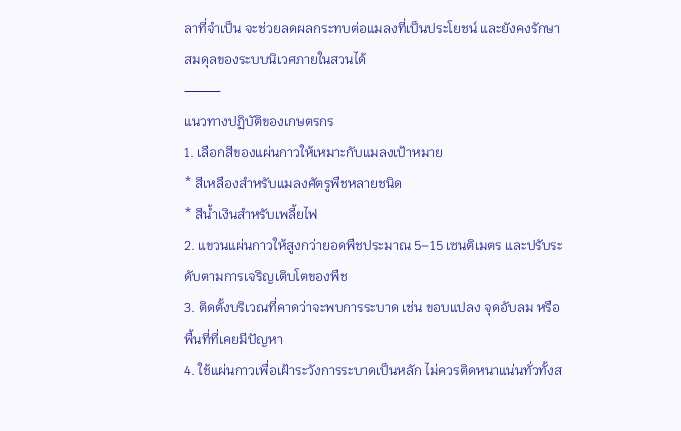ลาที่จำเป็น จะช่วยลดผลกระทบต่อแมลงที่เป็นประโยชน์ และยังคงรักษาสมดุลของระบบนิเวศภายในสวนได้
⸻
แนวทางปฏิบัติของเกษตรกร
1. เลือกสีของแผ่นกาวให้เหมาะกับแมลงเป้าหมาย
* สีเหลืองสำหรับแมลงศัตรูพืชหลายชนิด
* สีน้ำเงินสำหรับเพลี้ยไฟ
2. แขวนแผ่นกาวให้สูงกว่ายอดพืชประมาณ 5–15 เซนติเมตร และปรับระดับตามการเจริญเติบโตของพืช
3. ติดตั้งบริเวณที่คาดว่าจะพบการระบาด เช่น ขอบแปลง จุดอับลม หรือพื้นที่ที่เคยมีปัญหา
4. ใช้แผ่นกาวเพื่อเฝ้าระวังการระบาดเป็นหลัก ไม่ควรติดหนาแน่นทั่วทั้งส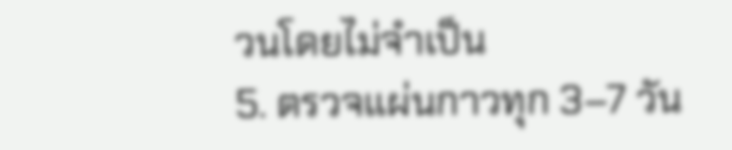วนโดยไม่จำเป็น
5. ตรวจแผ่นกาวทุก 3–7 วัน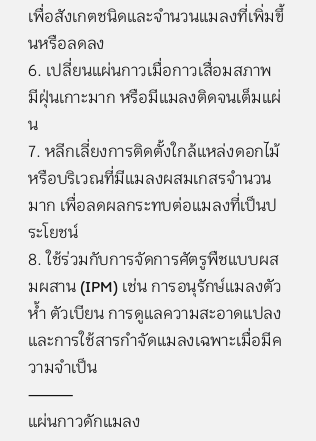เพื่อสังเกตชนิดและจำนวนแมลงที่เพิ่มขึ้นหรือลดลง
6. เปลี่ยนแผ่นกาวเมื่อกาวเสื่อมสภาพ มีฝุ่นเกาะมาก หรือมีแมลงติดจนเต็มแผ่น
7. หลีกเลี่ยงการติดตั้งใกล้แหล่งดอกไม้หรือบริเวณที่มีแมลงผสมเกสรจำนวนมาก เพื่อลดผลกระทบต่อแมลงที่เป็นประโยชน์
8. ใช้ร่วมกับการจัดการศัตรูพืชแบบผสมผสาน (IPM) เช่น การอนุรักษ์แมลงตัวห้ำ ตัวเบียน การดูแลความสะอาดแปลง และการใช้สารกำจัดแมลงเฉพาะเมื่อมีความจำเป็น
⸻
แผ่นกาวดักแมลง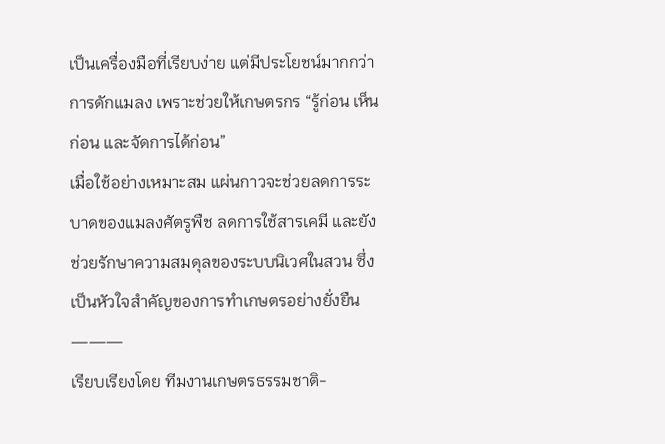เป็นเครื่องมือที่เรียบง่าย แต่มีประโยชน์มากกว่าการดักแมลง เพราะช่วยให้เกษตรกร “รู้ก่อน เห็นก่อน และจัดการได้ก่อน”
เมื่อใช้อย่างเหมาะสม แผ่นกาวจะช่วยลดการระบาดของแมลงศัตรูพืช ลดการใช้สารเคมี และยังช่วยรักษาความสมดุลของระบบนิเวศในสวน ซึ่งเป็นหัวใจสำคัญของการทำเกษตรอย่างยั่งยืน
———
เรียบเรียงโดย ทีมงานเกษตรธรรมชาติ-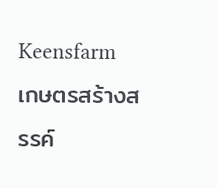Keensfarm เกษตรสร้างสรรค์